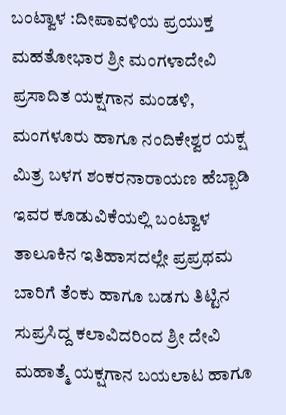ಬಂಟ್ವಾಳ :ದೀಪಾವಳಿಯ ಪ್ರಯುಕ್ತ ಮಹತೋಭಾರ ಶ್ರೀ ಮಂಗಳಾದೇವಿ ಪ್ರಸಾದಿತ ಯಕ್ಷಗಾನ ಮಂಡಳಿ, ಮಂಗಳೂರು ಹಾಗೂ ನಂದಿಕೇಶ್ವರ ಯಕ್ಷ ಮಿತ್ರ ಬಳಗ ಶಂಕರನಾರಾಯಣ ಹೆಬ್ಬಾಡಿ ಇವರ ಕೂಡುವಿಕೆಯಲ್ಲಿ ಬಂಟ್ವಾಳ ತಾಲೂಕಿನ ಇತಿಹಾಸದಲ್ಲೇ ಪ್ರಪ್ರಥಮ ಬಾರಿಗೆ ತೆಂಕು ಹಾಗೂ ಬಡಗು ತಿಟ್ಟಿನ ಸುಪ್ರಸಿದ್ದ ಕಲಾವಿದರಿಂದ ಶ್ರೀ ದೇವಿ ಮಹಾತ್ಮೆ ಯಕ್ಷಗಾನ ಬಯಲಾಟ ಹಾಗೂ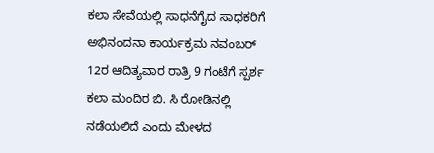ಕಲಾ ಸೇವೆಯಲ್ಲಿ ಸಾಧನೆಗೈದ ಸಾಧಕರಿಗೆ ಅಭಿನಂದನಾ ಕಾರ್ಯಕ್ರಮ ನವಂಬರ್ 12ರ ಆದಿತ್ಯವಾರ ರಾತ್ರಿ 9 ಗಂಟೆಗೆ ಸ್ಪರ್ಶ ಕಲಾ ಮಂದಿರ ಬಿ. ಸಿ ರೋಡಿನಲ್ಲಿ ನಡೆಯಲಿದೆ ಎಂದು ಮೇಳದ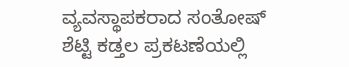ವ್ಯವಸ್ಥಾಪಕರಾದ ಸಂತೋಷ್ ಶೆಟ್ಟಿ ಕಡ್ತಲ ಪ್ರಕಟಣೆಯಲ್ಲಿ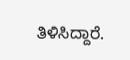ತಿಳಿಸಿದ್ದಾರೆ.